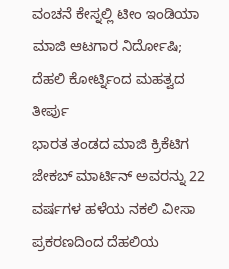ವಂಚನೆ ಕೇಸ್ನಲ್ಲಿ ಟೀಂ ಇಂಡಿಯಾ ಮಾಜಿ ಆಟಗಾರ ನಿರ್ದೋಷಿ; ದೆಹಲಿ ಕೋರ್ಟ್ನಿಂದ ಮಹತ್ವದ ತೀರ್ಪು
ಭಾರತ ತಂಡದ ಮಾಜಿ ಕ್ರಿಕೆಟಿಗ ಜೇಕಬ್ ಮಾರ್ಟಿನ್ ಅವರನ್ನು 22 ವರ್ಷಗಳ ಹಳೆಯ ನಕಲಿ ವೀಸಾ ಪ್ರಕರಣದಿಂದ ದೆಹಲಿಯ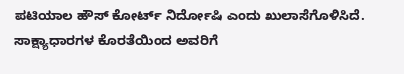ಪಟಿಯಾಲ ಹೌಸ್ ಕೋರ್ಟ್ ನಿರ್ದೋಷಿ ಎಂದು ಖುಲಾಸೆಗೊಳಿಸಿದೆ. ಸಾಕ್ಷ್ಯಾಧಾರಗಳ ಕೊರತೆಯಿಂದ ಅವರಿಗೆ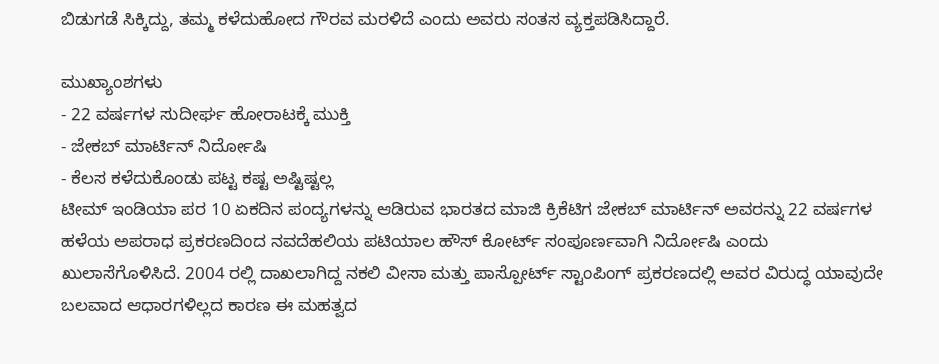ಬಿಡುಗಡೆ ಸಿಕ್ಕಿದ್ದು, ತಮ್ಮ ಕಳೆದುಹೋದ ಗೌರವ ಮರಳಿದೆ ಎಂದು ಅವರು ಸಂತಸ ವ್ಯಕ್ತಪಡಿಸಿದ್ದಾರೆ.

ಮುಖ್ಯಾಂಶಗಳು
- 22 ವರ್ಷಗಳ ಸುದೀರ್ಘ ಹೋರಾಟಕ್ಕೆ ಮುಕ್ತಿ
- ಜೇಕಬ್ ಮಾರ್ಟಿನ್ ನಿರ್ದೋಷಿ
- ಕೆಲಸ ಕಳೆದುಕೊಂಡು ಪಟ್ಟ ಕಷ್ಟ ಅಷ್ಟಿಷ್ಟಲ್ಲ
ಟೀಮ್ ಇಂಡಿಯಾ ಪರ 10 ಏಕದಿನ ಪಂದ್ಯಗಳನ್ನು ಆಡಿರುವ ಭಾರತದ ಮಾಜಿ ಕ್ರಿಕೆಟಿಗ ಜೇಕಬ್ ಮಾರ್ಟಿನ್ ಅವರನ್ನು 22 ವರ್ಷಗಳ ಹಳೆಯ ಅಪರಾಧ ಪ್ರಕರಣದಿಂದ ನವದೆಹಲಿಯ ಪಟಿಯಾಲ ಹೌಸ್ ಕೋರ್ಟ್ ಸಂಪೂರ್ಣವಾಗಿ ನಿರ್ದೋಷಿ ಎಂದು ಖುಲಾಸೆಗೊಳಿಸಿದೆ. 2004 ರಲ್ಲಿ ದಾಖಲಾಗಿದ್ದ ನಕಲಿ ವೀಸಾ ಮತ್ತು ಪಾಸ್ಪೋರ್ಟ್ ಸ್ಟಾಂಪಿಂಗ್ ಪ್ರಕರಣದಲ್ಲಿ ಅವರ ವಿರುದ್ಧ ಯಾವುದೇ ಬಲವಾದ ಆಧಾರಗಳಿಲ್ಲದ ಕಾರಣ ಈ ಮಹತ್ವದ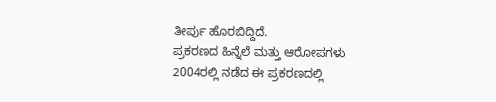ತೀರ್ಪು ಹೊರಬಿದ್ದಿದೆ.
ಪ್ರಕರಣದ ಹಿನ್ನೆಲೆ ಮತ್ತು ಆರೋಪಗಳು
2004ರಲ್ಲಿ ನಡೆದ ಈ ಪ್ರಕರಣದಲ್ಲಿ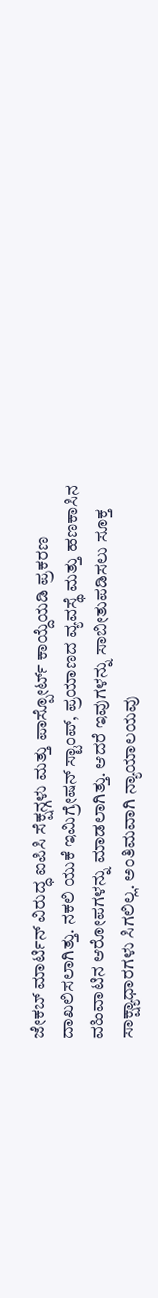ಜೇಕಬ್ ಮಾರ್ಟಿನ್ ವಿರುದ್ಧ ಐಪಿಸಿ ಸೆಕ್ಷನ್ಗಳು ಮತ್ತು ಪಾಸ್ಪೋರ್ಟ್ ಕಾಯ್ದೆಯಡಿ ಪ್ರಕರಣ ದಾಖಲಿಸಲಾಗಿತ್ತು. ನಕಲಿ ಯುಕೆ ಇಮಿಗ್ರೇಷನ್ ಸ್ಟಾಂಪ್, ಪ್ರಯಾಣದ ವ್ಯವಸ್ಥೆ ಮತ್ತು ಹಣಕಾಸಿನ ವಹಿವಾಟಿನ ಆರೋಪಗಳನ್ನು ಮಾಡಲಾಗಿತ್ತು. ಆದರೆ ಇವುಗಳನ್ನು ಸಾಬೀತುಪಡಿಸಲು ಸೂಕ್ತ ಸಾಕ್ಷ್ಯಾಧಾರಗಳು ಸಿಗಲಿಲ್ಲ. ಅಂತಿಮವಾಗಿ ನ್ಯಾಯಾಲಯವು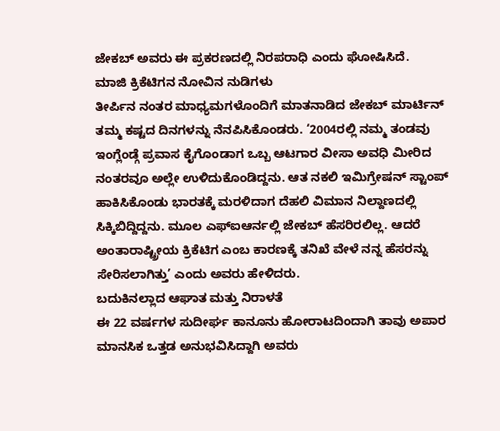ಜೇಕಬ್ ಅವರು ಈ ಪ್ರಕರಣದಲ್ಲಿ ನಿರಪರಾಧಿ ಎಂದು ಘೋಷಿಸಿದೆ.
ಮಾಜಿ ಕ್ರಿಕೆಟಿಗನ ನೋವಿನ ನುಡಿಗಳು
ತೀರ್ಪಿನ ನಂತರ ಮಾಧ್ಯಮಗಳೊಂದಿಗೆ ಮಾತನಾಡಿದ ಜೇಕಬ್ ಮಾರ್ಟಿನ್ ತಮ್ಮ ಕಷ್ಟದ ದಿನಗಳನ್ನು ನೆನಪಿಸಿಕೊಂಡರು. ‘2004ರಲ್ಲಿ ನಮ್ಮ ತಂಡವು ಇಂಗ್ಲೆಂಡ್ಗೆ ಪ್ರವಾಸ ಕೈಗೊಂಡಾಗ ಒಬ್ಬ ಆಟಗಾರ ವೀಸಾ ಅವಧಿ ಮೀರಿದ ನಂತರವೂ ಅಲ್ಲೇ ಉಳಿದುಕೊಂಡಿದ್ದನು. ಆತ ನಕಲಿ ಇಮಿಗ್ರೇಷನ್ ಸ್ಟಾಂಪ್ ಹಾಕಿಸಿಕೊಂಡು ಭಾರತಕ್ಕೆ ಮರಳಿದಾಗ ದೆಹಲಿ ವಿಮಾನ ನಿಲ್ದಾಣದಲ್ಲಿ ಸಿಕ್ಕಿಬಿದ್ದಿದ್ದನು. ಮೂಲ ಎಫ್ಐಆರ್ನಲ್ಲಿ ಜೇಕಬ್ ಹೆಸರಿರಲಿಲ್ಲ. ಆದರೆ ಅಂತಾರಾಷ್ಟ್ರೀಯ ಕ್ರಿಕೆಟಿಗ ಎಂಬ ಕಾರಣಕ್ಕೆ ತನಿಖೆ ವೇಳೆ ನನ್ನ ಹೆಸರನ್ನು ಸೇರಿಸಲಾಗಿತ್ತು’ ಎಂದು ಅವರು ಹೇಳಿದರು.
ಬದುಕಿನಲ್ಲಾದ ಆಘಾತ ಮತ್ತು ನಿರಾಳತೆ
ಈ 22 ವರ್ಷಗಳ ಸುದೀರ್ಘ ಕಾನೂನು ಹೋರಾಟದಿಂದಾಗಿ ತಾವು ಅಪಾರ ಮಾನಸಿಕ ಒತ್ತಡ ಅನುಭವಿಸಿದ್ದಾಗಿ ಅವರು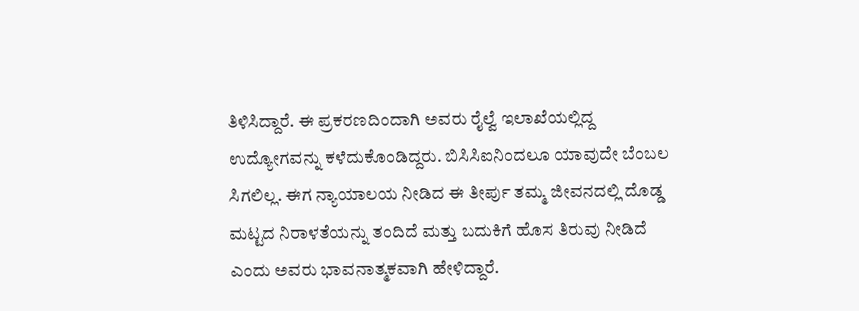ತಿಳಿಸಿದ್ದಾರೆ. ಈ ಪ್ರಕರಣದಿಂದಾಗಿ ಅವರು ರೈಲ್ವೆ ಇಲಾಖೆಯಲ್ಲಿದ್ದ ಉದ್ಯೋಗವನ್ನು ಕಳೆದುಕೊಂಡಿದ್ದರು. ಬಿಸಿಸಿಐನಿಂದಲೂ ಯಾವುದೇ ಬೆಂಬಲ ಸಿಗಲಿಲ್ಲ. ಈಗ ನ್ಯಾಯಾಲಯ ನೀಡಿದ ಈ ತೀರ್ಪು ತಮ್ಮ ಜೀವನದಲ್ಲಿ ದೊಡ್ಡ ಮಟ್ಟದ ನಿರಾಳತೆಯನ್ನು ತಂದಿದೆ ಮತ್ತು ಬದುಕಿಗೆ ಹೊಸ ತಿರುವು ನೀಡಿದೆ ಎಂದು ಅವರು ಭಾವನಾತ್ಮಕವಾಗಿ ಹೇಳಿದ್ದಾರೆ.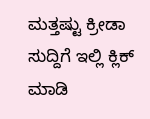ಮತ್ತಷ್ಟು ಕ್ರೀಡಾ ಸುದ್ದಿಗೆ ಇಲ್ಲಿ ಕ್ಲಿಕ್ ಮಾಡಿ